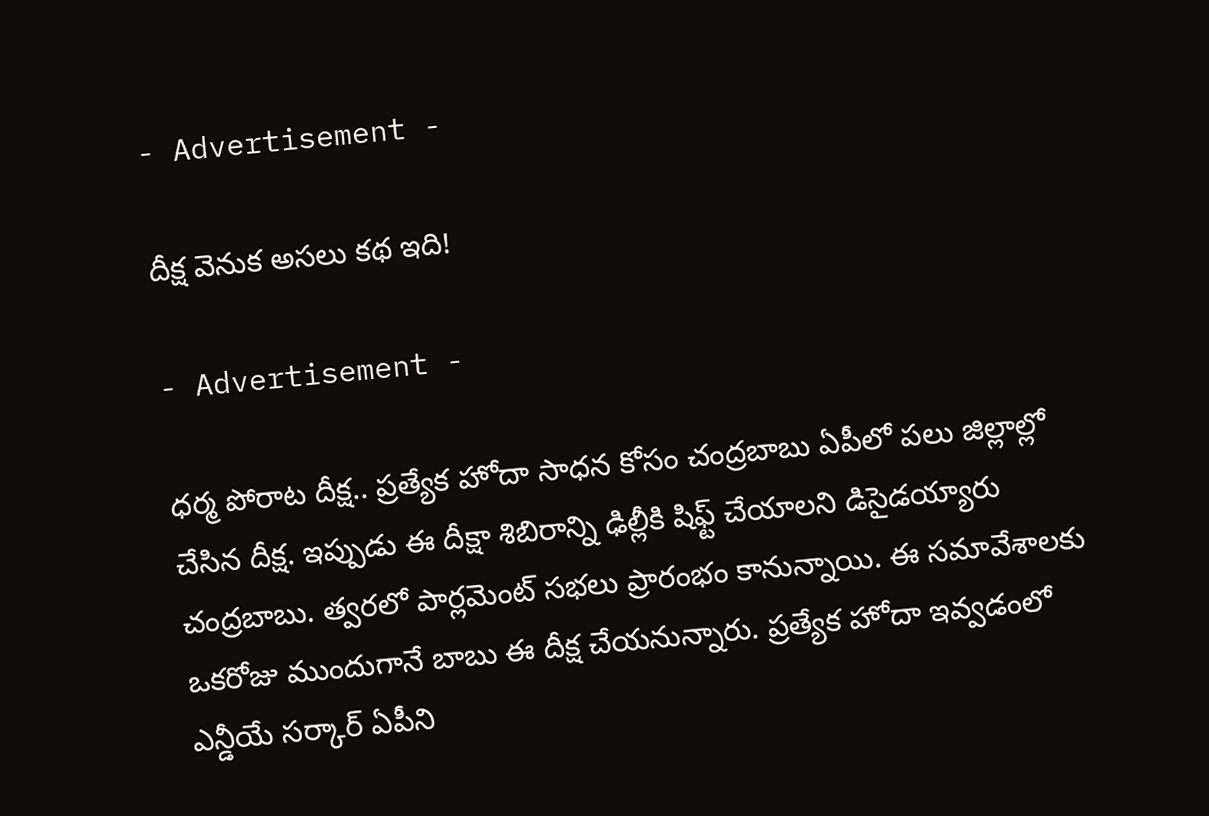- Advertisement -

దీక్ష వెనుక అస‌లు క‌థ ఇది!

- Advertisement -

ధ‌ర్మ పోరాట దీక్ష‌.. ప్ర‌త్యేక హోదా సాధ‌న కోసం చంద్ర‌బాబు ఏపీలో ప‌లు జిల్లాల్లో చేసిన దీక్ష. ఇప్పుడు ఈ దీక్షా శిబిరాన్ని ఢిల్లీకి షిఫ్ట్ చేయాల‌ని డిసైడ‌య్యారు చంద్ర‌బాబు. త్వరలో పార్లమెంట్‌ సభలు ప్రారంభం కానున్నాయి. ఈ సమావేశాలకు ఒకరోజు ముందుగానే బాబు ఈ దీక్ష చేయనున్నారు. ప్రత్యేక హోదా ఇవ్వడంలో ఎన్డీయే సర్కార్‌ ఏపీని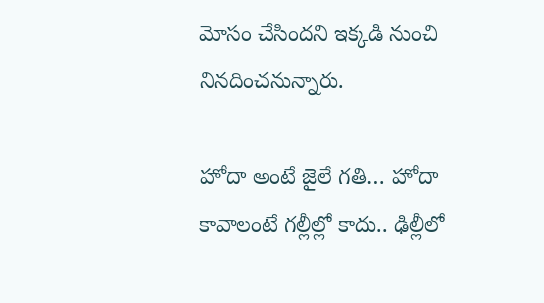మోసం చేసిందని ఇక్కడి నుంచి నినదించనున్నారు.

హోదా అంటే జైలే గ‌తి… హోదా కావాలంటే గ‌ల్లీల్లో కాదు.. ఢిల్లీలో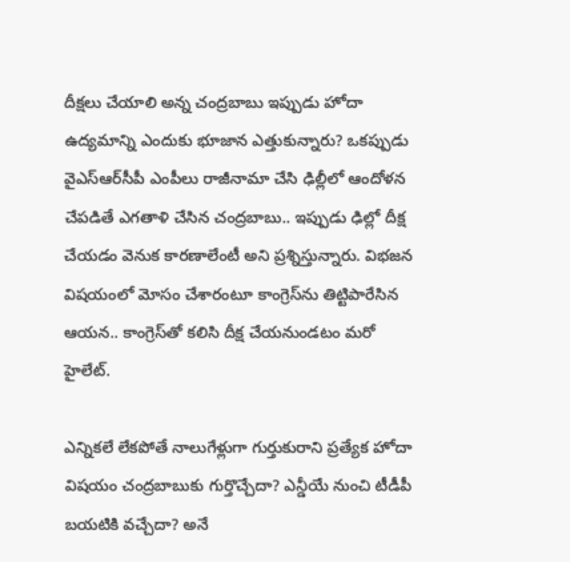దీక్ష‌లు చేయాలి అన్న చంద్ర‌బాబు ఇప్పుడు హోదా ఉద్య‌మాన్ని ఎందుకు భూజాన ఎత్తుకున్నారు? ఒకప్పుడు వైఎస్ఆర్‌సీపీ ఎంపీలు రాజీనామా చేసి ఢిల్లీలో ఆందోళన చేపడితే ఎగతాళి చేసిన చంద్ర‌బాబు.. ఇప్పుడు ఢిల్లో దీక్ష చేయడం వెనుక కార‌ణాలేంటీ అని ప్ర‌శ్నిస్తున్నారు. విభజన విషయంలో మోసం చేశారంటూ కాంగ్రెస్‌ను తిట్టిపారేసిన ఆయన.. కాంగ్రెస్‌తో కలిసి దీక్ష చేయనుండ‌టం మ‌రో హైలేట్‌.

ఎన్నిక‌లే లేక‌పోతే నాలుగేళ్లుగా గుర్తుకురాని ప్రత్యేక హోదా విషయం చంద్ర‌బాబుకు గుర్తొచ్చేదా? ఎన్డీయే నుంచి టీడీపీ బ‌య‌టికి వ‌చ్చేదా? అనే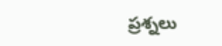ప్ర‌శ్న‌లు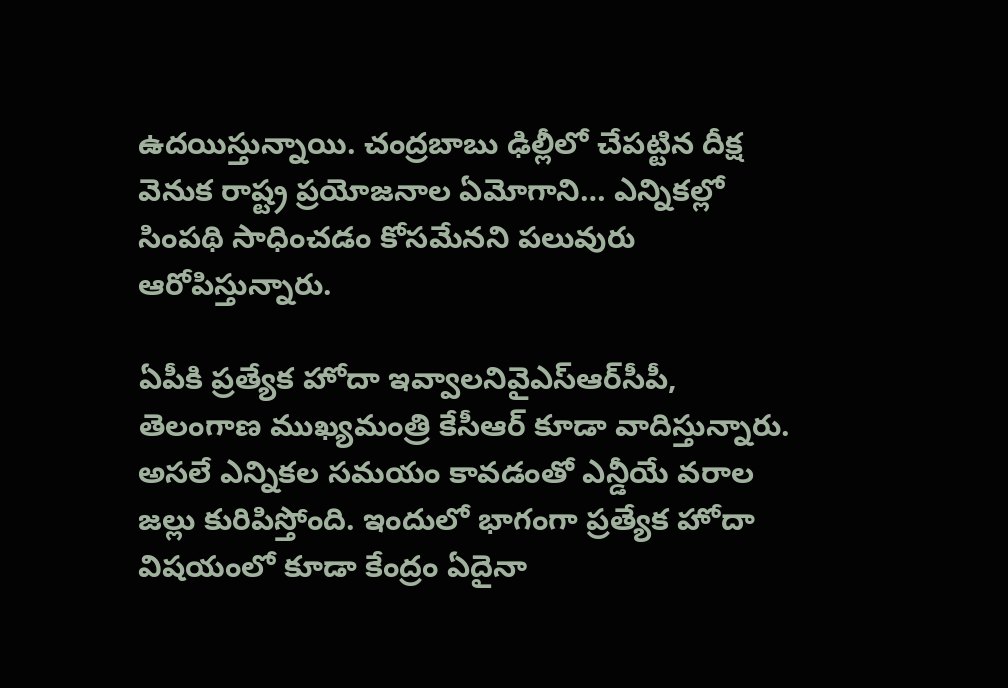ఉద‌యిస్తున్నాయి. చంద్ర‌బాబు ఢిల్లీలో చేప‌ట్టిన దీక్ష వెనుక రాష్ట్ర ప్ర‌యోజ‌నాల ఏమోగాని… ఎన్నికల్లో సింపథి సాధించ‌డం కోసమేనని పలువురు ఆరోపిస్తున్నారు.

ఏపీకి ప్రత్యేక హోదా ఇవ్వాలనివైఎస్ఆర్‌సీపీ, తెలంగాణ ముఖ్యమంత్రి కేసీఆర్‌ కూడా వాదిస్తున్నారు. అస‌లే ఎన్నిక‌ల స‌మ‌యం కావ‌డంతో ఎన్డీయే వరాల జ‌ల్లు కురిపిస్తోంది. ఇందులో భాగంగా ప్రత్యేక హోదా విషయంలో కూడా కేంద్రం ఏదైనా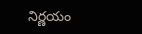నిర్ణ‌యం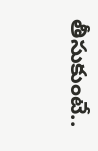తీసుకుంటే..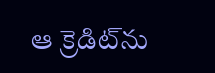ఆ క్రెడిట్‌ను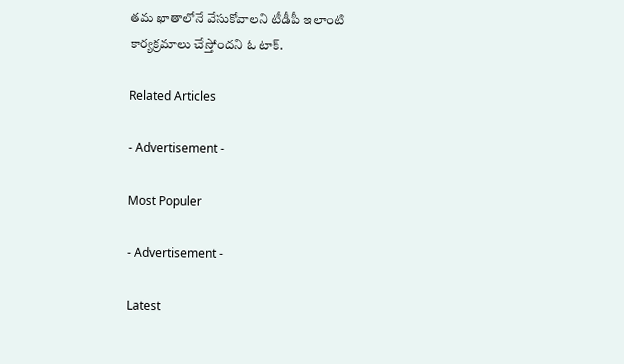తమ ఖాతాలోనే వేసుకోవాలని టీడీపీ ఇలాంటి కార్యక్రమాలు చేస్తోందని ఓ టాక్‌.

Related Articles

- Advertisement -

Most Populer

- Advertisement -

Latest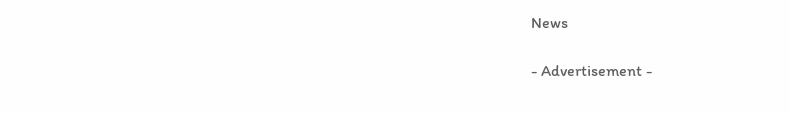News

- Advertisement -